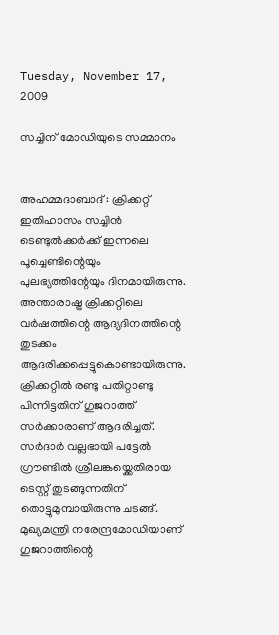Tuesday, November 17, 2009

സച്ചിന്‌ മോഡിയുടെ സമ്മാനം


അഹമ്മദാബാദ്‌ : ക്രിക്കറ്റ്‌ ഇതിഹാസം സച്ചിന്‍ ടെണ്ടുല്‍ക്കര്‍ക്ക്‌ ഇന്നലെ പൂച്ചെണ്ടിന്റെയും പുലഭ്യത്തിന്റേയും ദിനമായിരുന്നു. അന്താരാഷ്ട്ര ക്രിക്കറ്റിലെ വര്‍ഷത്തിന്റെ ആദ്യദിനത്തിന്റെ തുടക്കം ആദരിക്കപ്പെട്ടുകൊണ്ടായിരുന്നു. ക്രിക്കറ്റില്‍ രണ്ടു പതിറ്റാണ്ടു പിന്നിട്ടതിന്‌ ഗുജറാത്ത്‌ സര്‍ക്കാരാണ്‌ ആദരിച്ചത്‌. സര്‍ദാര്‍ വല്ലഭായി പട്ടേല്‍ ഗ്രൗണ്ടില്‍ ശ്രീലങ്കയ്ക്കെതിരായ ടെസ്റ്റ്‌ തുടങ്ങുന്നതിന്‌ തൊട്ടുമുമ്പായിരുന്നു ചടങ്ങ്‌. മുഖ്യമന്ത്രി നരേന്ദ്രമോഡിയാണ്‌ ഗുജറാത്തിന്റെ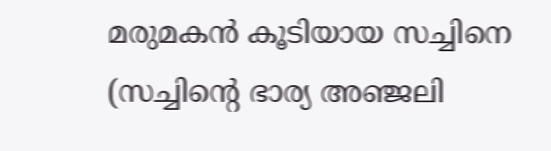മരുമകന്‍ കൂടിയായ സച്ചിനെ (സച്ചിന്റെ ഭാര്യ അഞ്ജലി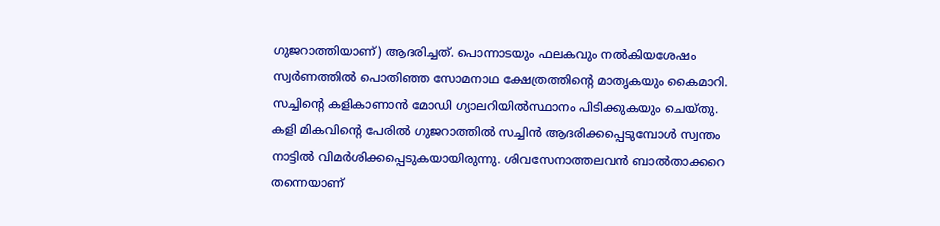ഗുജറാത്തിയാണ്‌) ആദരിച്ചത്‌. പൊന്നാടയും ഫലകവും നല്‍കിയശേഷം സ്വര്‍ണത്തില്‍ പൊതിഞ്ഞ സോമനാഥ ക്ഷേത്രത്തിന്റെ മാതൃകയും കൈമാറി. സച്ചിന്റെ കളികാണാന്‍ മോഡി ഗ്യാലറിയില്‍സ്ഥാനം പിടിക്കുകയും ചെയ്തു. കളി മികവിന്റെ പേരില്‍ ഗുജറാത്തില്‍ സച്ചിന്‍ ആദരിക്കപ്പെടുമ്പോള്‍ സ്വന്തം നാട്ടില്‍ വിമര്‍ശിക്കപ്പെടുകയായിരുന്നു. ശിവസേനാത്തലവന്‍ ബാല്‍താക്കറെ തന്നെയാണ്‌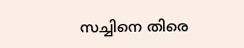സച്ചിനെ തിരെ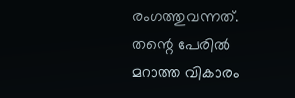രംഗത്തുവന്നത്‌. തന്റെ പേരില്‍ മറാത്ത വികാരം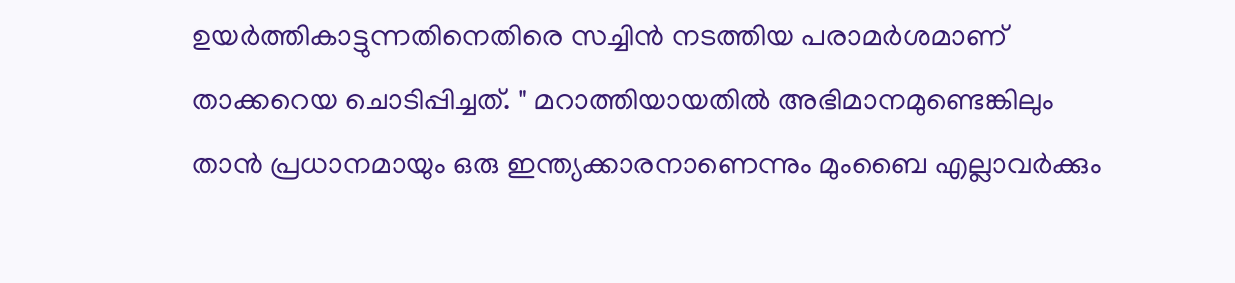ഉയര്‍ത്തികാട്ടുന്നതിനെതിരെ സച്ചിന്‍ നടത്തിയ പരാമര്‍ശമാണ്‌ താക്കറെയ ചൊടിപ്പിച്ചത്‌. " മറാത്തിയായതില്‍ അഭിമാനമുണ്ടെങ്കിലും താന്‍ പ്രധാനമായും ഒരു ഇന്ത്യക്കാരനാണെന്നും മുംബൈ എല്ലാവര്‍ക്കും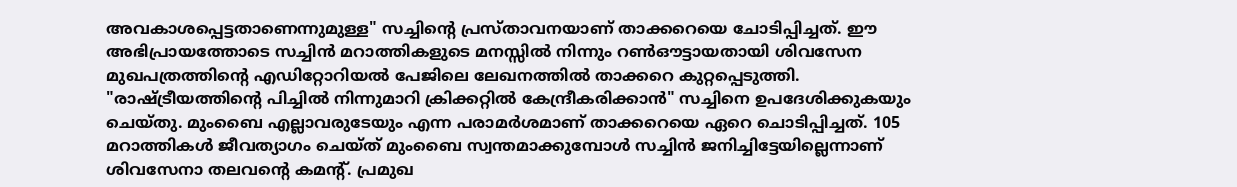അവകാശപ്പെട്ടതാണെന്നുമുള്ള" സച്ചിന്റെ പ്രസ്താവനയാണ്‌ താക്കറെയെ ചോടിപ്പിച്ചത്‌. ഈ അഭിപ്രായത്തോടെ സച്ചിന്‍ മറാത്തികളുടെ മനസ്സില്‍ നിന്നും റണ്‍ഔട്ടായതായി ശിവസേന മുഖപത്രത്തിന്റെ എഡിറ്റോറിയല്‍ പേജിലെ ലേഖനത്തില്‍ താക്കറെ കുറ്റപ്പെടുത്തി. "രാഷ്ട്രീയത്തിന്റെ പിച്ചില്‍ നിന്നുമാറി ക്രിക്കറ്റില്‍ കേന്ദ്രീകരിക്കാന്‍" സച്ചിനെ ഉപദേശിക്കുകയും ചെയ്തു. മുംബൈ എല്ലാവരുടേയും എന്ന പരാമര്‍ശമാണ്‌ താക്കറെയെ ഏറെ ചൊടിപ്പിച്ചത്‌. 105 മറാത്തികള്‍ ജീവത്യാഗം ചെയ്ത്‌ മുംബൈ സ്വന്തമാക്കുമ്പോള്‍ സച്ചിന്‍ ജനിച്ചിട്ടേയില്ലെന്നാണ്‌ ശിവസേനാ തലവന്റെ കമന്റ്‌. പ്രമുഖ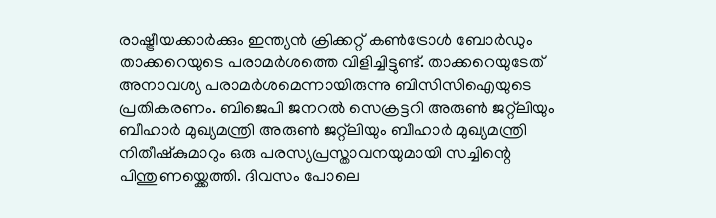രാഷ്ട്രീയക്കാര്‍ക്കും ഇന്ത്യന്‍ ക്രിക്കറ്റ്‌ കണ്‍ട്രോള്‍ ബോര്‍ഡും താക്കറെയുടെ പരാമര്‍ശത്തെ വിളിച്ചിട്ടുണ്ട്‌. താക്കറെയുടേത്‌ അനാവശ്യ പരാമര്‍ശമെന്നായിരുന്നു ബിസിസിഐയുടെ പ്രതികരണം. ബിജെപി ജനറല്‍ സെക്രട്ടറി അരുണ്‍ ജറ്റ്ലിയും ബീഹാര്‍ മുഖ്യമന്ത്രി അരുണ്‍ ജറ്റ്ലിയും ബീഹാര്‍ മുഖ്യമന്ത്രി നിതീഷ്കുമാറും ഒരു പരസ്യപ്രസ്താവനയുമായി സച്ചിന്റെ പിന്തുണയ്ക്കെത്തി. ദിവസം പോലെ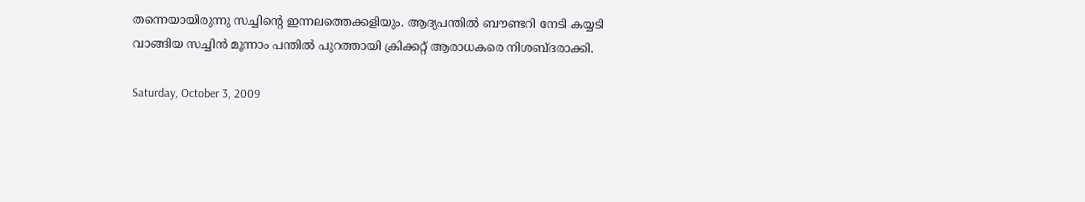തന്നെയായിരുന്നു സച്ചിന്റെ ഇന്നലത്തെക്കളിയും. ആദ്യപന്തില്‍ ബൗണ്ടറി നേടി കയ്യടി വാങ്ങിയ സച്ചിന്‍ മൂന്നാം പന്തില്‍ പുറത്തായി ക്രിക്കറ്റ്‌ ആരാധകരെ നിശബ്ദരാക്കി.

Saturday, October 3, 2009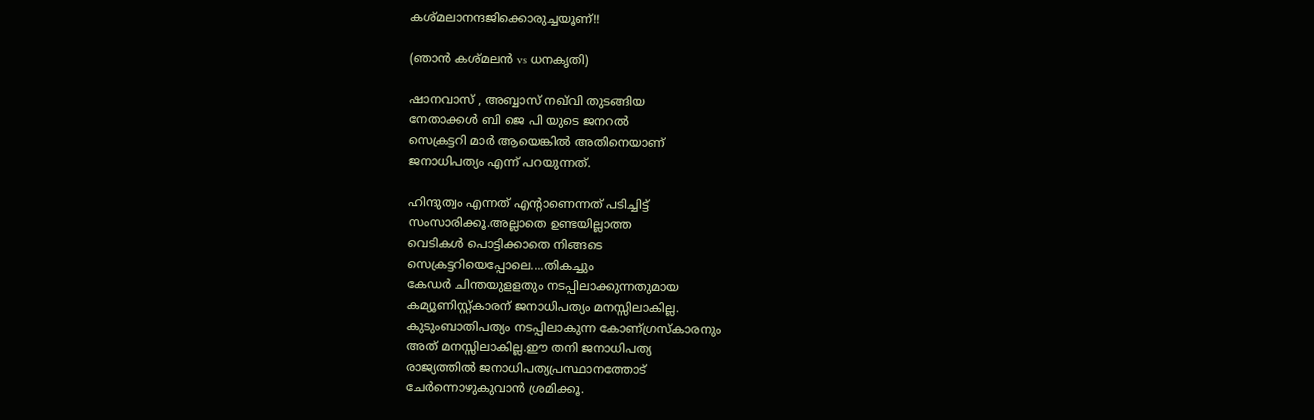കശ്മലാനന്ദജിക്കൊരുച്ചയൂണ്!!

(ഞാന്‍ കശ്മലന്‍ vs ധനകൃതി)

ഷാനവാസ്‌ , അബ്ബാസ്‌ നഖ്‌വി തുടങ്ങിയ
നേതാക്കള്‍ ബി ജെ പി യുടെ ജനറല്‍
സെക്രട്ടറി മാര്‍ ആയെങ്കില്‍ അതിനെയാണ്
ജനാധിപത്യം എന്ന് പറയുന്നത്.

ഹിന്ദുത്വം എന്നത് എന്റാണെന്നത് പടിച്ചിട്ട്
സംസാരിക്കൂ.അല്ലാതെ ഉണ്ടയില്ലാത്ത
വെടികൾ പൊട്ടിക്കാതെ നിങ്ങടെ
സെക്രട്ടറിയെപ്പോലെ....തികച്ചും
കേഡര്‍ ചിന്തയുളളതും നടപ്പിലാക്കുന്നതുമായ
കമ്യൂണിസ്റ്റ്കാരന് ജനാധിപത്യം മനസ്സിലാകില്ല.
കുടുംബാതിപത്യം നടപ്പിലാകുന്ന കോണ്ഗ്രസ്കാരനും
അത് മനസ്സിലാകില്ല.ഈ തനി ജനാധിപത്യ
രാജ്യത്തില്‍ ജനാധിപത്യപ്രസ്ഥാനത്തോട്
ചേര്‍ന്നൊഴുകുവാന്‍ ശ്രമിക്കൂ.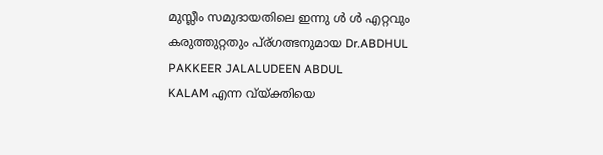മുസ്ലീം സമുദായതിലെ ഇന്നു ള്‍ ള്‍ എറ്റവും
കരുത്തുറ്റതും പ്ര്ഗത്ഭനുമായ Dr.ABDHUL
PAKKEER JALALUDEEN ABDUL
KALAM എന്ന വ്യ്ക്തിയെ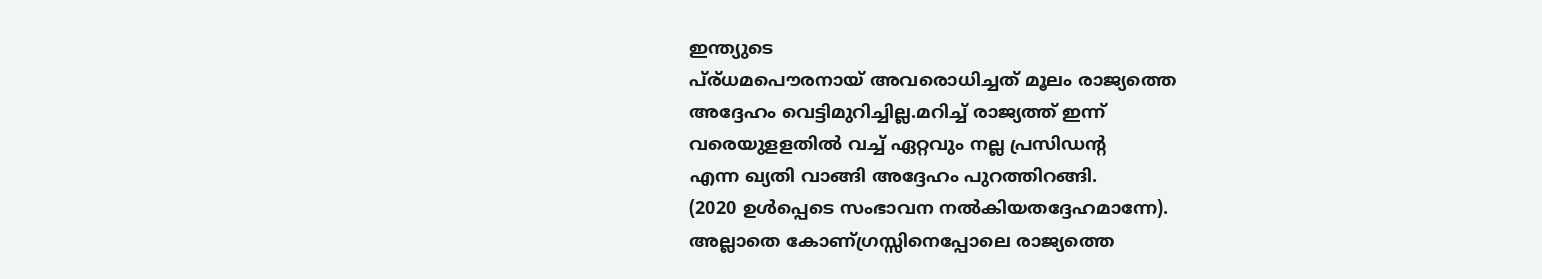ഇന്ത്യുടെ
പ്ര്ധമപൌരനായ് അവരൊധിച്ചത് മൂലം രാജ്യത്തെ
അദ്ദേഹം വെട്ടിമുറിച്ചില്ല.മറിച്ച് രാജ്യത്ത് ഇന്ന്
വരെയുളളതില്‍ വച്ച് ഏറ്റവും നല്ല പ്രസിഡന്റ
എന്ന ഖ്യതി വാങ്ങി അദ്ദേഹം പുറത്തിറങ്ങി.
(2020 ഉൾപ്പെടെ സംഭാവന നല്‍കിയതദ്ദേഹമാന്നേ).
അല്ലാതെ കോണ്ഗ്രസ്സിനെപ്പോലെ രാജ്യത്തെ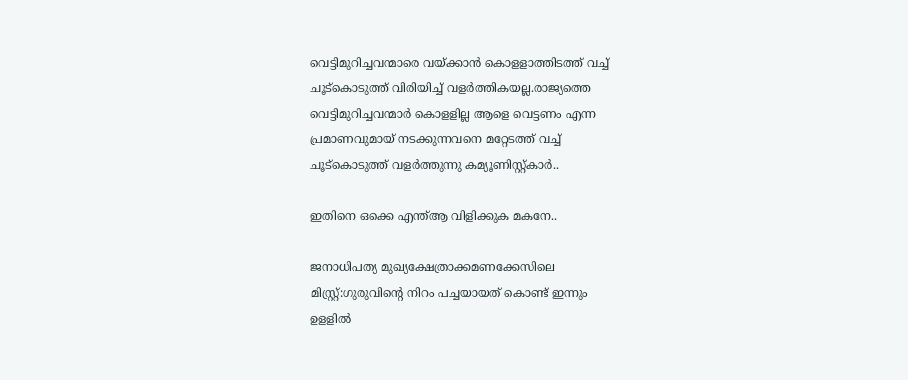വെട്ടിമുറിച്ചവന്മാ‍രെ വയ്ക്കാന്‍ കൊളളാത്തിടത്ത് വച്ച്
ചൂട്കൊടുത്ത് വിരിയിച്ച് വളര്‍ത്തികയല്ല.രാജ്യത്തെ
വെട്ടിമുറിച്ചവന്മാര്‍ കൊളളില്ല ആളെ വെട്ടണം എന്ന
പ്രമാണവുമായ് നടക്കുന്നവനെ മറ്റേടത്ത് വച്ച്
ചൂട്കൊടുത്ത് വളര്‍ത്തുന്നു കമ്യൂണിസ്റ്റ്കാര്‍..

ഇതിനെ ഒക്കെ എന്ത്ആ വിളിക്കുക മകനേ..

ജനാധിപത്യ മുഖ്യക്ഷേത്രാക്കമണക്കേസിലെ
മിസ്റ്റ്ര്:ഗുരുവിന്റെ നിറം പച്ചയായത് കൊണ്ട് ഇന്നും
ഉളളില്‍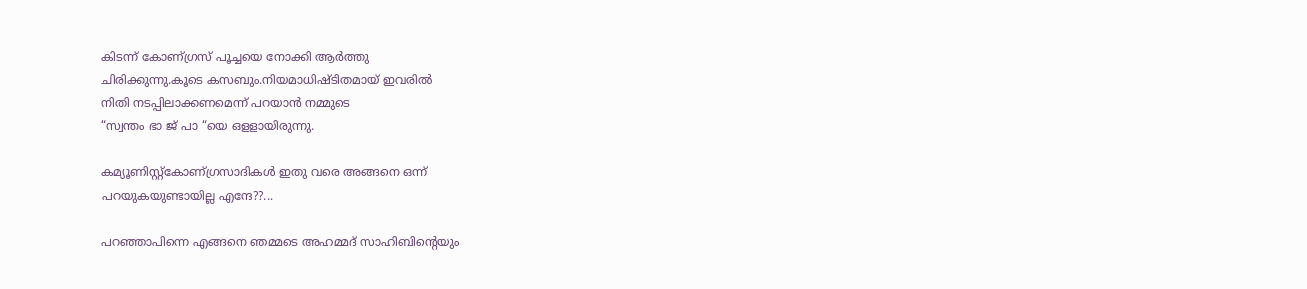കിടന്ന് കോണ്ഗ്രസ് പൂച്ചയെ നോക്കി ആര്‍ത്തു
ചിരിക്കുന്നു.കൂടെ കസബും.നിയമാധിഷ്ടിതമായ് ഇവരില്‍
നിതി നടപ്പിലാക്കണമെന്ന് പറയാന്‍ നമ്മുടെ
“സ്വന്തം ഭാ ജ് പാ “യെ ഒളളായിരുന്നു.

കമ്യൂണിസ്റ്റ്കോണ്ഗ്രസാദികൾ ഇതു വരെ അങ്ങനെ ഒന്ന്
പറയുകയുണ്ടായില്ല എന്ദേ??...

പറഞ്ഞാപിന്നെ എങ്ങനെ ഞമ്മടെ അഹമ്മദ് സാഹിബിന്റെയും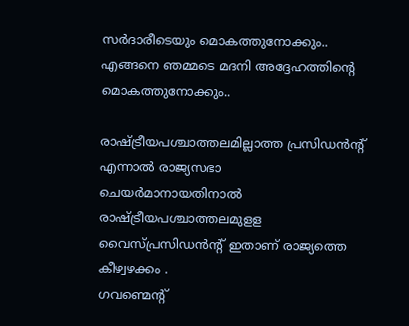സര്‍ദാരീടെയും മൊകത്തുനോക്കും..
എങ്ങനെ ഞമ്മടെ മദനി അദ്ദേഹത്തിന്റെ മൊകത്തുനോക്കും..

രാഷ്ട്രീയപശ്ചാത്തലമില്ലാത്ത പ്രസിഡന്‍ന്റ് എന്നാല്‍ രാജ്യസഭാ
ചെയര്‍മാനായതിനാല്‍ രാഷ്ട്രീയപശ്ചാത്തലമുളള
വൈസ്പ്രസിഡന്‍ന്റ് ഇതാണ് രാജ്യത്തെ കീഴ്വഴക്കം .
ഗവണ്മെന്റ്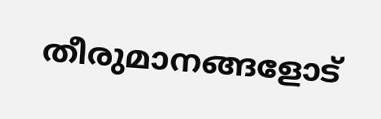തീരുമാനങ്ങളോട്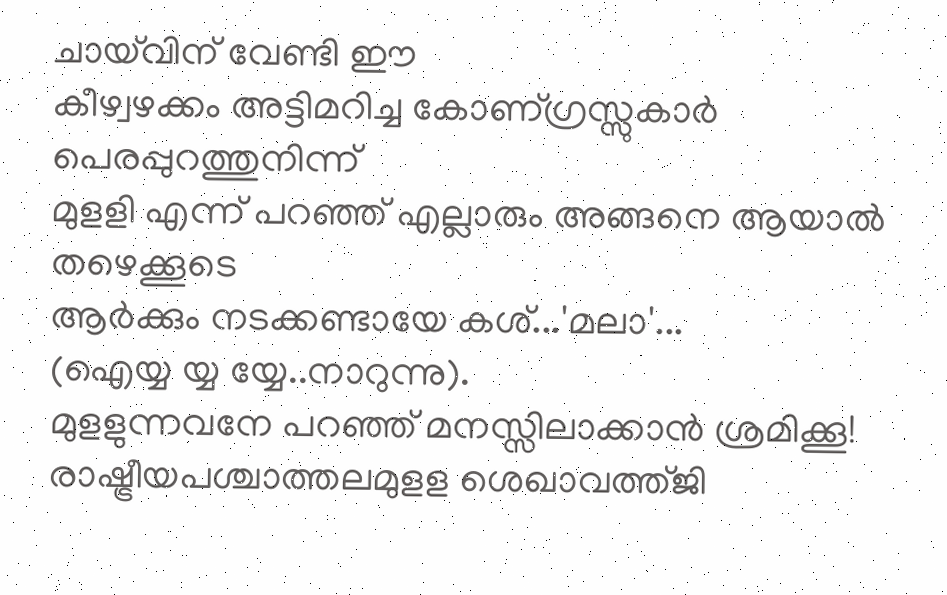ചായ്‌വിന് വേണ്ടി ഈ
കീഴ്വഴക്കം അട്ടിമറിച്ച കോണ്ഗ്രസ്സുകാര്‍ പെരപ്പുറത്തുനിന്ന്
മുളളി എന്ന് പറഞ്ഞ് എല്ലാരും അങ്ങനെ ആയാല്‍ തഴെക്കൂടെ
ആര്‍ക്കും നടക്കണ്ടായേ കശ്...'മലാ'...
(ഐയ്യ യ്യ യ്യേ..നാറുന്നു).
മുളളുന്നവനേ പറഞ്ഞ് മനസ്സിലാക്കാന്‍ ശ്രമിക്കൂ!
രാഷ്ട്രീയപശ്ചാത്തലമുളള ശെഖാവത്ത്ജി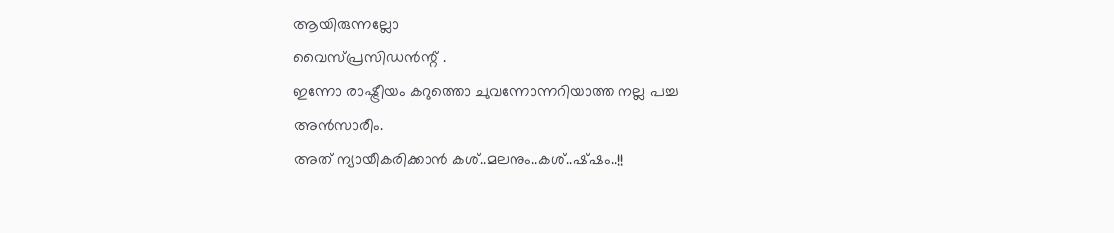ആയിരുന്നല്ലോ
വൈസ്പ്രസിഡന്‍ന്റ് .
ഇന്നോ രാഷ്ട്രീയം കറുത്തൊ ചുവന്നോന്നറിയാത്ത നല്ല പച്ച
അന്‍സാരീം.
അത് ന്യായീകരിക്കാന്‍ കശ്..മലനും..കശ്..ഷ്ഷം..!!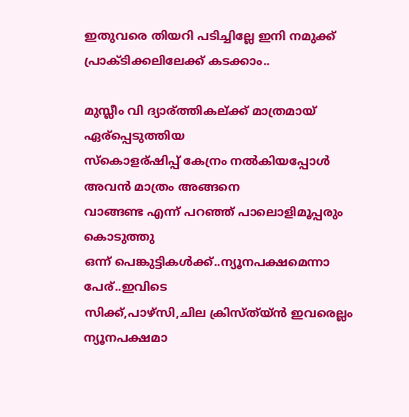ഇതുവരെ തിയറി പടിച്ചില്ലേ ഇനി നമുക്ക് പ്രാക്ടിക്കലിലേക്ക് കടക്കാം..

മുസ്ലീം വി ദ്യാര്ത്തികല്ക്ക് മാത്രമായ് ഏര്പ്പെടുത്തിയ
സ്കൊളര്ഷിപ്പ് കേന്രം നല്‍കിയപ്പോൾ അവന്‍ മാത്രം അങ്ങനെ
വാങ്ങണ്ട എന്ന് പറഞ്ഞ് പാലൊളിമൂപ്പരും കൊടുത്തു
ഒന്ന് പെങ്കുട്ടികൾക്ക്..ന്യൂനപക്ഷമെന്നാ പേര്..ഇവിടെ
സിക്ക്,പാഴ്സി,ചില ക്രിസ്ത്യ്ന്‍ ഇവരെല്ലം ന്യൂനപക്ഷമാ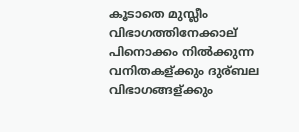കൂടാതെ മുസ്ലീം വിഭാഗത്തിനേക്കാല് പിനൊക്കം നില്‍ക്കുന്ന
വനിതകള്ക്കും ദുര്ബല വിഭാഗങ്ങള്ക്കും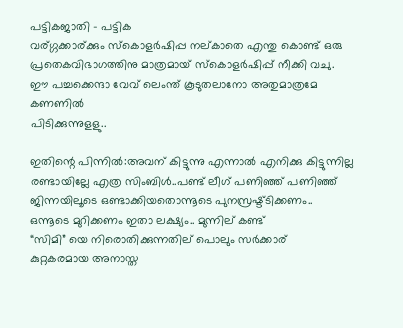പട്ടികജാതി - പട്ടിക
വര്ഗ്ഗക്കാര്ക്കും സ്കൊളര്‍ഷിപ്പ നല്കാതെ എന്തു കൊണ്ട് ഒരു
പ്രതെകവിഭാഗത്തിനു മാത്രമായ് സ്കൊളര്‍ഷിപ്പ് നീക്കി വചു.
ഈ പച്ചക്കെന്ദാ വേവ് ലെംന്ത് കൂടുതലാനോ അതുമാത്രമേ കണണില്‍
പിടിക്കുന്നുളളു..

ഇതിന്റെ പിന്നില്‍:അവന് കിട്ടുന്നു എന്നാല്‍ എനിക്കു കിട്ടുന്നില്ല
രണ്ടായില്ലേ എത്ര സിംബിൾ..പണ്ട് ലീഗ് പണിഞ്ഞ് പണിഞ്ഞ്
ജിന്നയിലൂടെ ഒണ്ടാക്കിയതൊന്നൂടെ പുനസ്രഷ്ട്ടിക്കണം..
ഒന്നൂടെ മുറിക്കണം ഇതാ ലക്ഷ്യം.. മുന്നില് കണ്ട്
“സിമി” യെ നിരൊതിക്കുന്നതില് പൊലും സര്‍ക്കാര്
കുറ്റകരമായ അനാസ്ത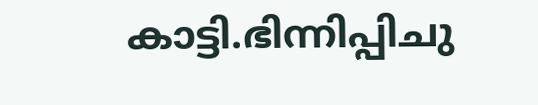കാട്ടി.ഭിന്നിപ്പിചു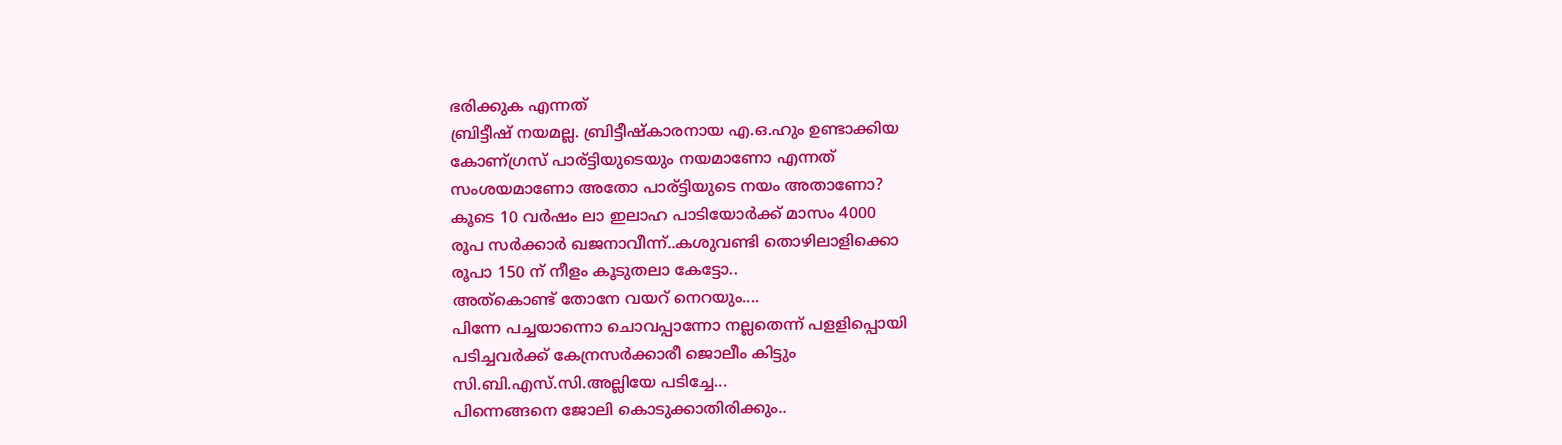ഭരിക്കുക എന്നത്
ബ്രിട്ടീഷ് നയമല്ല. ബ്രിട്ടീഷ്കാരനായ എ.ഒ.ഹും ഉണ്ടാക്കിയ
കോണ്ഗ്രസ് പാര്ട്ടിയുടെയും നയമാണോ എന്നത്
സംശയമാണോ അതോ പാര്ട്ടിയുടെ നയം അതാണോ?
കൂടെ 10 വര്‍ഷം ലാ ഇലാഹ പാടിയോര്‍ക്ക് മാസം 4000
രൂപ സര്‍ക്കാര്‍ ഖജനാവീന്ന്..കശുവണ്ടി തൊഴിലാളിക്കൊ
രൂപാ 150 ന് നീളം കൂടുതലാ കേട്ടോ..
അത്കൊണ്ട് തോനേ വയറ് നെറയും....
പിന്നേ പച്ചയാന്നൊ ചൊവപ്പാന്നോ നല്ലതെന്ന് പളളിപ്പൊയി
പടിച്ചവര്‍ക്ക് കേന്രസര്‍ക്കാരീ ജൊലീം കിട്ടും
സി.ബി.എസ്.സി.അല്ലിയേ പടിച്ചേ...
പിന്നെങ്ങനെ ജോലി കൊടുക്കാതിരിക്കും..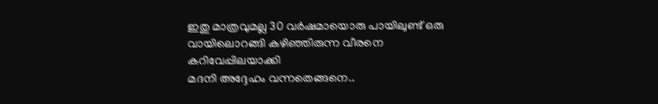ഇതു മാത്രവുമല്ല 30 വര്‍ഷമായൊരു പായിലുണ്ട് ഒരു
വായിലൊറങ്ങി കഴിഞ്ഞിരുന്ന വീരനെ കറിവേപ്പിലയാക്കി
മദനി അദ്ദേഹം വന്നതെങ്ങനെ..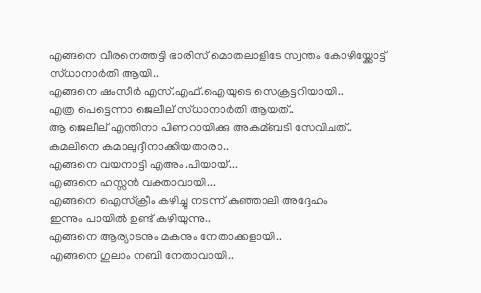എങ്ങനെ വീരനെത്തട്ടി ഭാരിസ് മൊതലാളിടേ സ്വന്തം കോഴിയ്ക്കോട്ട്
സ്ധാനാര്‍തി ആയി..
എങ്ങനെ ഷംസീര്‍ എസ്.എഫ്.ഐയുടെ സെക്രട്ടറിയായി..
എത്ര പെട്ടെന്നാ ജെലീല് സ്ധാനാര്‍തി ആയത്..
ആ‍ ജെലീല് എന്തിനാ പിണറായിക്കു അകമ്ബടി സേവിചത്..
കമലിനെ കമാലുദ്ദീനാക്കിയതാരാ..
എങ്ങനെ വയനാട്ടി എഅം.പിയായ്...
എങ്ങനെ ഹസ്സന്‍ വക്താവായി...
എങ്ങനെ ഐസ്ക്രീം കഴിച്ചു നടന്ന് കുഞ്ഞാലി അദ്ദേഹം
ഇന്നും പായില്‍ ഉണ്ട് കഴിയുന്നു..
എങ്ങനെ ആര്യാടനും മകനും നേതാക്കളായി..
എങ്ങനെ ഗുലാം നബി നേതാവായി..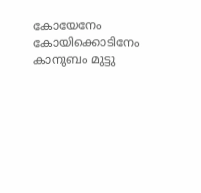കോയേനേം കോയിക്കൊടിനേം കാനുബം മുട്ടു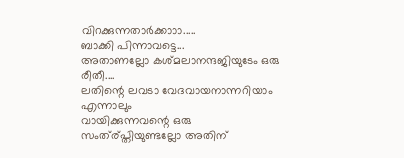വിറക്കുന്നതാര്‍ക്കാ‍ാ‍ാ.....
ബാക്കി പിന്നാവട്ടെ...
അതാണല്ലോ കശ്മലാനന്ദജിയുടേം ഒരു രീതീ....
ലതിന്റെ ലവടാ വേദവായനാന്നറിയാം എന്നാലും
വായിക്കുന്നവന്റെ ഒരു സംത്ര്പ്തിയുണ്ടല്ലോ അതിന്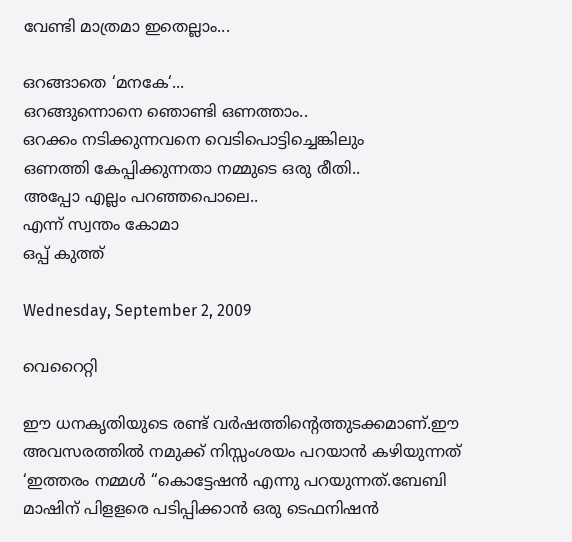വേണ്ടി മാത്രമാ ഇതെല്ലാം...

ഒറങ്ങാതെ ‘മനകേ‘...
ഒറങ്ങുന്നൊനെ ഞൊണ്ടി ഒണത്താം..
ഒറക്കം നടിക്കുന്നവനെ വെടിപൊട്ടിച്ചെങ്കിലും
ഒണത്തി കേപ്പിക്കുന്നതാ നമ്മുടെ ഒരു രീതി..
അപ്പോ എല്ലം പറഞ്ഞപൊലെ..
എന്ന് സ്വന്തം കോമാ
ഒപ്പ് കുത്ത്

Wednesday, September 2, 2009

വെറൈറ്റി

ഈ ധനകൃതിയുടെ രണ്ട് വര്‍ഷത്തിന്റെത്തുടക്കമാണ്.ഈ അവസരത്തില്‍ നമുക്ക് നിസ്സംശയം പറയാന്‍ കഴിയുന്നത് ‘ഇത്തരം നമ്മൾ “കൊട്ടേഷന്‍ എന്നു പറയുന്നത്.ബേബി മാഷിന് പിളളരെ പടിപ്പിക്കാന്‍ ഒരു ടെഫനിഷന്‍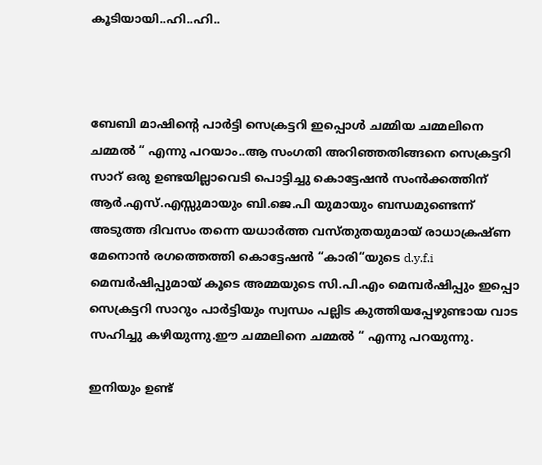കൂടിയായി..ഹി..ഹി..



ബേബി മാഷിന്റെ പാര്‍ട്ടി സെക്രട്ടറി ഇപ്പൊൾ ചമ്മിയ ചമ്മലിനെ ചമ്മല്‍ “ എന്നു പറയാം..ആ‍ സംഗതി അറിഞ്ഞതിങ്ങനെ സെക്രട്ടറി സാറ് ഒരു ഉണ്ടയില്ലാവെടി പൊട്ടിച്ചു കൊട്ടേഷന്‍ സംന്‍ക്കത്തിന് ആര്‍.എസ്.എസ്സുമായും ബി.ജെ.പി യുമായും ബന്ധമുണ്ടെന്ന് അടുത്ത ദിവസം തന്നെ യധാര്‍ത്ത വസ്തുതയുമായ് രാധാക്രഷ്ണ മേനൊന്‍ രഗത്തെത്തി കൊട്ടേഷന്‍ “കാരി“യുടെ d.y.f.i മെമ്പര്‍ഷിപ്പുമായ് കൂടെ അമ്മയുടെ സി.പി.എം മെമ്പര്‍ഷിപ്പും ഇപ്പൊ സെക്രട്ടറി സാറും പാര്‍ട്ടിയും സ്വന്ധം പല്ലിട കുത്തിയപ്പേഴുണ്ടായ വാട സഹിച്ചു കഴിയുന്നു.ഈ ചമ്മലിനെ ചമ്മല്‍ “ എന്നു പറയുന്നു.

ഇനിയും ഉണ്ട്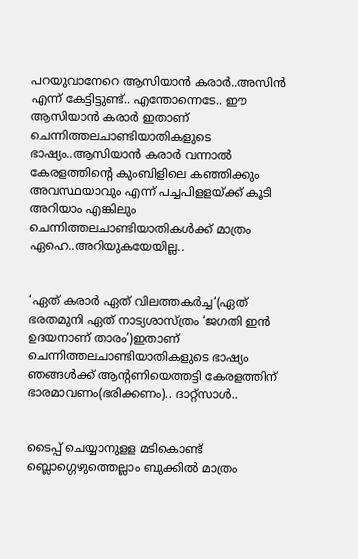പറയുവാനേറെ ആസിയാന്‍ കരാര്‍..അസിന്‍ എന്ന് കേട്ടിട്ടുണ്ട്.. എന്തോന്നെടേ.. ഈ ആസിയാന്‍ കരാര്‍ ഇതാണ് ചെന്നിത്തലചാണ്ടിയാതികളുടെ ഭാഷ്യം..ആസിയാന്‍ കരാര്‍ വന്നാല്‍ കേരളത്തിന്റെ കുംബിളിലെ കഞ്ഞിക്കും അവസ്ഥയാവും എന്ന് പച്ചപിളളയ്ക്ക് കൂടി അറിയാം എങ്കിലും ചെന്നിത്തലചാണ്ടിയാതികൾക്ക് മാത്രം ഏഹെ..അറിയുകയേയില്ല..


‘ഏത് കരാര്‍ ഏത് വിലത്തകര്‍ച്ച‘(ഏത് ഭരതമുനി ഏത് നാട്യശാസ്ത്രം ‘ജഗതി ഇന്‍ ഉദയനാണ് താരം’)ഇതാണ് ചെന്നിത്തലചാണ്ടിയാതികളുടെ ഭാഷ്യം ഞങ്ങൾക്ക് ആന്റണിയെത്തട്ടി കേരളത്തിന് ഭാരമാവണം(ഭരിക്കണം).. ദാറ്റ്സാൾ..


ടൈപ്പ് ചെയ്യാനുളള മടികൊണ്ട് ബ്ലൊഗ്ഗെഴുത്തെല്ലാം ബുക്കില്‍ മാത്രം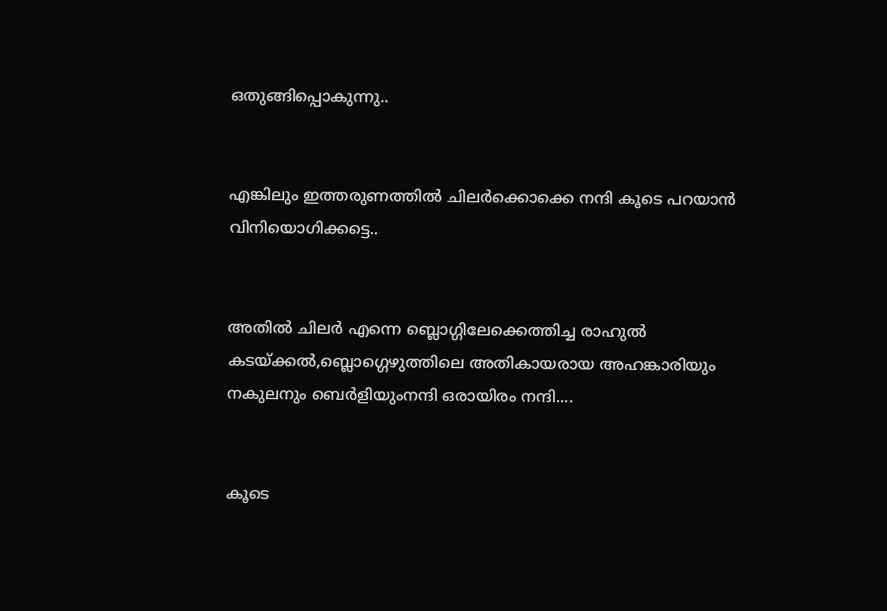ഒതുങ്ങിപ്പൊകുന്നു..


എങ്കിലും ഇത്തരുണത്തില്‍ ചിലര്‍ക്കൊക്കെ നന്ദി കൂടെ പറയാന്‍ വിനിയൊഗിക്കട്ടെ..


അതില്‍ ചിലര്‍ എന്നെ ബ്ലൊഗ്ഗിലേക്കെത്തിച്ച രാഹുല്‍ കടയ്ക്കല്‍,ബ്ലൊഗ്ഗെഴുത്തിലെ അതികായരായ അഹങ്കാരിയും നകുലനും ബെര്‍ളിയുംനന്ദി ഒരായിരം നന്ദി....


കൂടെ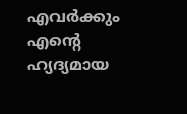എവര്‍ക്കും
എന്റെ ഹ്യദ്യമായ